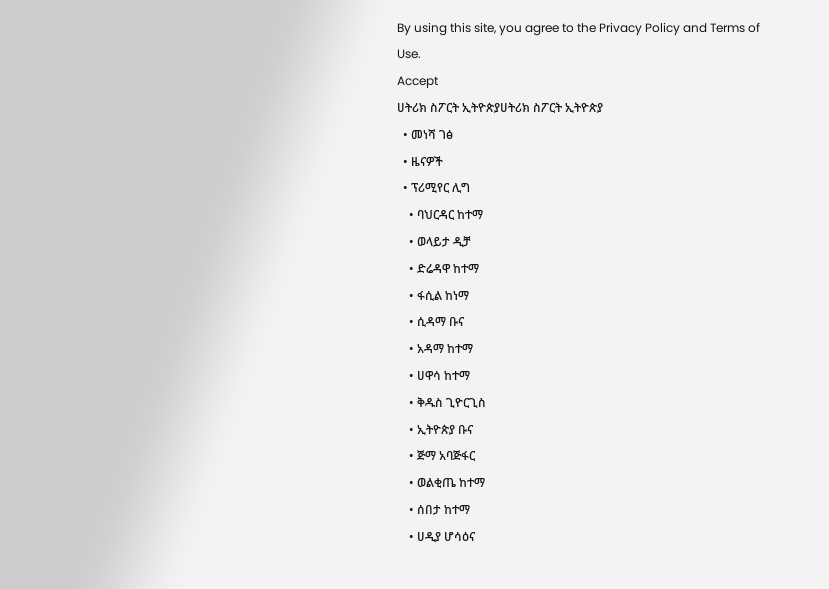By using this site, you agree to the Privacy Policy and Terms of Use.
Accept
ሀትሪክ ስፖርት ኢትዮጵያሀትሪክ ስፖርት ኢትዮጵያ
  • መነሻ ገፅ
  • ዜናዎች
  • ፕሪሚየር ሊግ
    • ባህርዳር ከተማ
    • ወላይታ ዲቻ
    • ድሬዳዋ ከተማ
    • ፋሲል ከነማ
    • ሲዳማ ቡና
    • አዳማ ከተማ
    • ሀዋሳ ከተማ
    • ቅዱስ ጊዮርጊስ
    • ኢትዮጵያ ቡና
    • ጅማ አባጅፋር
    • ወልቂጤ ከተማ
    • ሰበታ ከተማ
    • ሀዲያ ሆሳዕና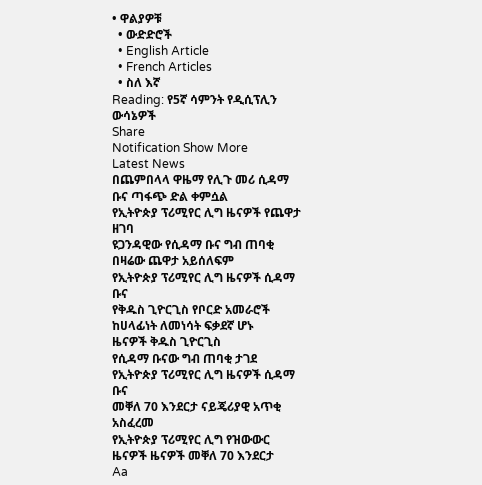• ዋልያዎቹ
  • ውድድሮች
  • English Article
  • French Articles
  • ስለ እኛ
Reading: የ5ኛ ሳምንት የዲሲፕሊን ውሳኔዎች
Share
Notification Show More
Latest News
በጨምበላላ ዋዜማ የሊጉ መሪ ሲዳማ ቡና ጣፋጭ ድል ቀምሷል
የኢትዮጵያ ፕሪሚየር ሊግ ዜናዎች የጨዋታ ዘገባ
ዩጋንዳዊው የሲዳማ ቡና ግብ ጠባቂ በዛሬው ጨዋታ አይሰለፍም
የኢትዮጵያ ፕሪሚየር ሊግ ዜናዎች ሲዳማ ቡና
የቅዱስ ጊዮርጊስ የቦርድ አመራሮች ከሀላፊነት ለመነሳት ፍቃደኛ ሆኑ
ዜናዎች ቅዱስ ጊዮርጊስ
የሲዳማ ቡናው ግብ ጠባቂ ታገደ
የኢትዮጵያ ፕሪሚየር ሊግ ዜናዎች ሲዳማ ቡና
መቐለ 70 እንደርታ ናይጄሪያዊ አጥቂ አስፈረመ
የኢትዮጵያ ፕሪሚየር ሊግ የዝውውር ዜናዎች ዜናዎች መቐለ 70 እንደርታ
Aa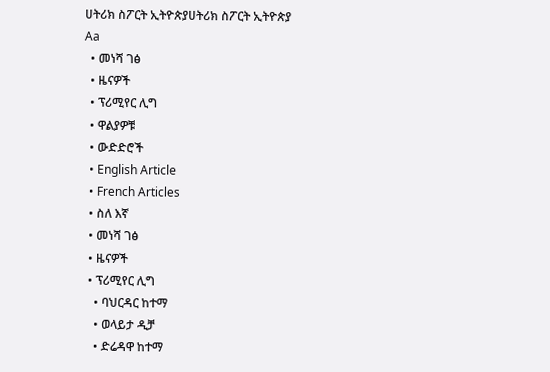ሀትሪክ ስፖርት ኢትዮጵያሀትሪክ ስፖርት ኢትዮጵያ
Aa
  • መነሻ ገፅ
  • ዜናዎች
  • ፕሪሚየር ሊግ
  • ዋልያዎቹ
  • ውድድሮች
  • English Article
  • French Articles
  • ስለ እኛ
  • መነሻ ገፅ
  • ዜናዎች
  • ፕሪሚየር ሊግ
    • ባህርዳር ከተማ
    • ወላይታ ዲቻ
    • ድሬዳዋ ከተማ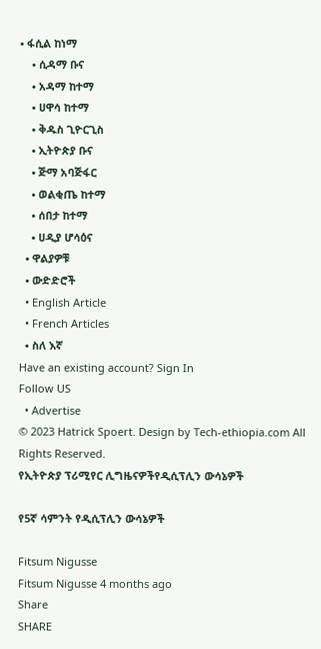• ፋሲል ከነማ
    • ሲዳማ ቡና
    • አዳማ ከተማ
    • ሀዋሳ ከተማ
    • ቅዱስ ጊዮርጊስ
    • ኢትዮጵያ ቡና
    • ጅማ አባጅፋር
    • ወልቂጤ ከተማ
    • ሰበታ ከተማ
    • ሀዲያ ሆሳዕና
  • ዋልያዎቹ
  • ውድድሮች
  • English Article
  • French Articles
  • ስለ እኛ
Have an existing account? Sign In
Follow US
  • Advertise
© 2023 Hatrick Spoert. Design by Tech-ethiopia.com All Rights Reserved.
የኢትዮጵያ ፕሪሚየር ሊግዜናዎችየዲሲፕሊን ውሳኔዎች

የ5ኛ ሳምንት የዲሲፕሊን ውሳኔዎች

Fitsum Nigusse
Fitsum Nigusse 4 months ago
Share
SHARE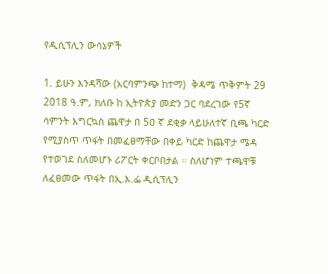የዲሲፕሊን ውሳኔዎች

1. ይሁን እንዳሻው (አርባምንጭ ከተማ)  ቅዳሜ ጥቅምት 29 2018 ዓ.ም, ክለቡ ከ ኢትዮጵያ መድን ጋር ባደረገው የ5ኛ ሳምንት እግርኳስ ጨዋታ በ 5ዐ ኛ ደቂቃ ላይሁለተኛ ቢጫ ካርድ የሚያስጥ ጥፋት በመፈፀማቸው በቀይ ካርድ ከጨዋታ ሜዳ የተወገደ ስለመሆኑ ሪፖርት ቀርቦበታል ። ስለሆነም ተጫዋቹ ለፈፀመው ጥፋት በኢ.እ.ፌ ዲሲፕሊን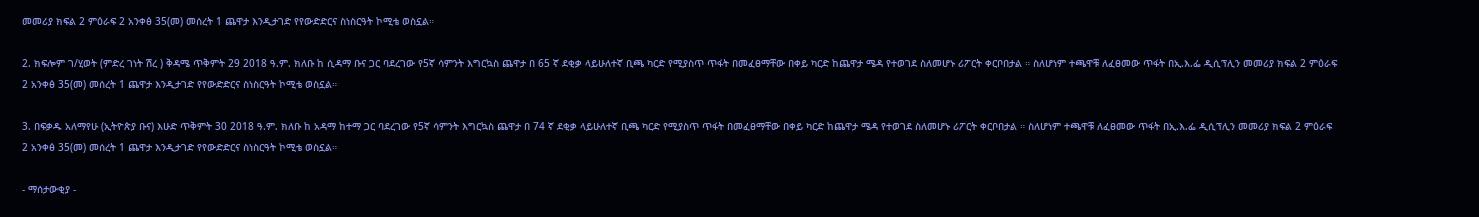መመሪያ ክፍል 2 ምዕራፍ 2 አንቀፅ 35(መ) መሰረት 1 ጨዋታ እንዲታገድ የየውድድርና ስነስርዓት ኮሚቴ ወስኗል።

2. ክፍሎም ገ/ሂወት (ምድረ ገነት ሽረ ) ቅዳሜ ጥቅምት 29 2018 ዓ.ም. ክለቡ ከ ሲዳማ ቡና ጋር ባደረገው የ5ኛ ሳምንት እግርኳስ ጨዋታ በ 65 ኛ ደቂቃ ላይሁለተኛ ቢጫ ካርድ የሚያስጥ ጥፋት በመፈፀማቸው በቀይ ካርድ ከጨዋታ ሜዳ የተወገደ ስለመሆኑ ሪፖርት ቀርቦበታል ። ስለሆነም ተጫዋቹ ለፈፀመው ጥፋት በኢ.እ.ፌ ዲሲፕሊን መመሪያ ክፍል 2 ምዕራፍ 2 አንቀፅ 35(መ) መሰረት 1 ጨዋታ እንዲታገድ የየውድድርና ስነስርዓት ኮሚቴ ወስኗል።

3. በፍቃዱ አለማየሁ (ኢትዮጵያ ቡና) እሁድ ጥቅምት 30 2018 ዓ.ም. ክለቡ ከ አዳማ ከተማ ጋር ባደረገው የ5ኛ ሳምንት እግርኳስ ጨዋታ በ 74 ኛ ደቂቃ ላይሁለተኛ ቢጫ ካርድ የሚያስጥ ጥፋት በመፈፀማቸው በቀይ ካርድ ከጨዋታ ሜዳ የተወገደ ስለመሆኑ ሪፖርት ቀርቦበታል ። ስለሆነም ተጫዋቹ ለፈፀመው ጥፋት በኢ.እ.ፌ ዲሲፕሊን መመሪያ ክፍል 2 ምዕራፍ 2 አንቀፅ 35(መ) መሰረት 1 ጨዋታ እንዲታገድ የየውድድርና ስነስርዓት ኮሚቴ ወስኗል።

- ማሰታውቂያ -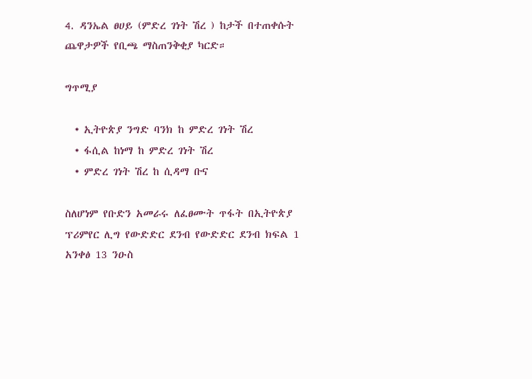4. ዳንኤል ፀሀይ (ምድረ ገነት ሽረ ) ከታች በተጠቀሱት ጨዋታዎች የቢጫ ማስጠንቅቂያ ካርድ።

ግጥሚያ

  • ኢትዮጵያ ንግድ ባንክ ከ ምድረ ገነት ሽረ
  • ፋሲል ከነማ ከ ምድረ ገነት ሽረ
  • ምድረ ገነት ሽረ ከ ሲዳማ ቡና

ስለሆነም የቡድን አመራሩ ለፈፀሙት ጥፋት በኢትዮጵያ ፕሪምየር ሊግ የውድድር ደንብ የውድድር ደንብ ክፍል 1 አንቀፅ 13 ንዑስ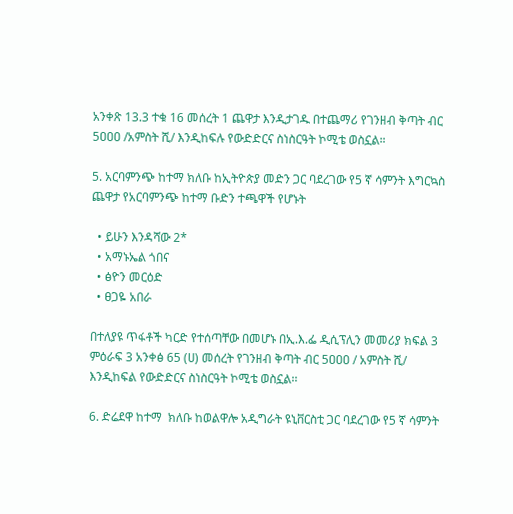አንቀጽ 13.3 ተቁ 16 መሰረት 1 ጨዋታ እንዲታገዱ በተጨማሪ የገንዘብ ቅጣት ብር 5ዐዐዐ /አምስት ሺ/ እንዲከፍሉ የውድድርና ስነስርዓት ኮሚቴ ወስኗል።

5. አርባምንጭ ከተማ ክለቡ ከኢትዮጵያ መድን ጋር ባደረገው የ5 ኛ ሳምንት እግርኳስ ጨዋታ የአርባምንጭ ከተማ ቡድን ተጫዋች የሆኑት

  • ይሁን እንዳሻው 2*
  • አማኑኤል ጎበና
  • ፅዮን መርዕድ
  • ፀጋዬ አበራ

በተለያዩ ጥፋቶች ካርድ የተሰጣቸው በመሆኑ በኢ.እ.ፌ ዲሲፕሊን መመሪያ ክፍል 3 ምዕራፍ 3 አንቀፅ 65 (ሀ) መሰረት የገንዘብ ቅጣት ብር 5ዐዐዐ / አምስት ሺ/ እንዲከፍል የውድድርና ስነስርዓት ኮሚቴ ወስኗል፡፡

6. ድሬደዋ ከተማ  ክለቡ ከወልዋሎ አዲግራት ዩኒቨርስቲ ጋር ባደረገው የ5 ኛ ሳምንት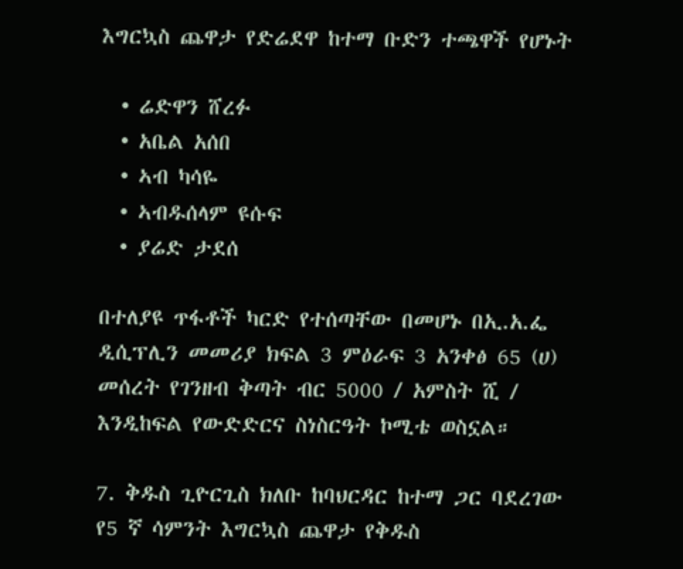እግርኳስ ጨዋታ የድሬደዋ ከተማ ቡድን ተጫዋች የሆኑት

  • ሬድዋን ሸረፉ
  • አቤል አሰበ
  • ኣብ ካሳዬ
  • ኣብዱሰላም ዩሱፍ
  • ያሬድ ታደሰ

በተለያዩ ጥፋቶች ካርድ የተሰጣቸው በመሆኑ በኢ.አ.ፌ ዲሲፕሊን መመሪያ ክፍል 3 ምዕራፍ 3 አንቀፅ 65 (ሀ) መሰረት የገንዘብ ቅጣት ብር 5000 / አምስት ሺ / እንዲከፍል የውድድርና ስነስርዓት ኮሚቴ ወስኗል።

7. ቅዱስ ጊዮርጊስ ክለቡ ከባህርዳር ከተማ ጋር ባደረገው የ5 ኛ ሳምንት እግርኳስ ጨዋታ የቅዱስ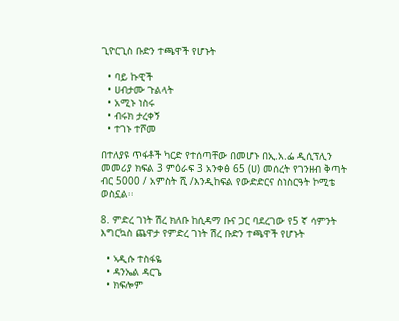ጊዮርጊስ ቡድን ተጫዋች የሆኑት

  • ባይ ኩዊች
  • ሀብታሙ ጉልላት
  • አሚኑ ነስሩ
  • ብሩክ ታረቀኝ
  • ተገኑ ተሾመ

በተለያዩ ጥፋቶች ካርድ የተሰጣቸው በመሆኑ በኢ.አ.ፌ ዲሲፕሊን መመሪያ ክፍል 3 ምዕራፍ 3 አንቀፅ 65 (ሀ) መሰረት የገንዘብ ቅጣት ብር 5000 / አምስት ሺ /እንዲከፍል የውድድርና ስነስርዓት ኮሚቴ ወስኗል፡፡

8. ምድረ ገነት ሽረ ክለቡ ከሲዳማ ቡና ጋር ባደረገው የ5 ኛ ሳምንት እግርኳስ ጨዋታ የምድረ ገነት ሽረ ቡድን ተጫዋች የሆኑት

  • ኣዲሱ ተስፋዬ
  • ዳንኤል ዳርጌ
  • ክፍሎም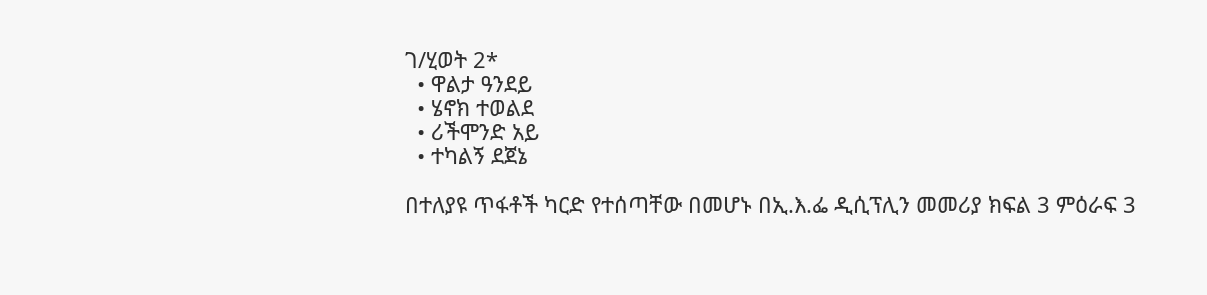ገ/ሂወት 2*
  • ዋልታ ዓንደይ
  • ሄኖክ ተወልደ
  • ሪችሞንድ አይ
  • ተካልኝ ደጀኔ

በተለያዩ ጥፋቶች ካርድ የተሰጣቸው በመሆኑ በኢ.እ.ፌ ዲሲፕሊን መመሪያ ክፍል 3 ምዕራፍ 3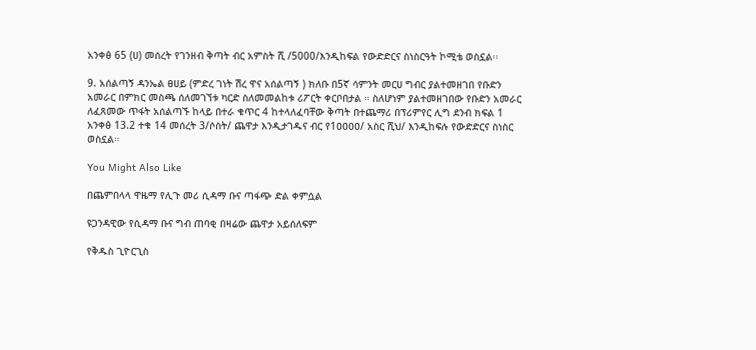አንቀፅ 65 (ሀ) መሰረት የገንዘብ ቅጣት ብር አምስት ሺ /5000/እንዲከፍል የውድድርና ስነስርዓት ኮሚቴ ወስኗል፡፡

9. አሰልጣኝ ዳንኤል ፀሀይ (ምድረ ገነት ሽረ ዋና አሰልጣኝ ) ክለቡ በ5ኛ ሳምንት መርሀ ግብር ያልተመዘገበ የቡድን አመራር በምክር መስጫ ሰለመገኘቱ ካርድ ስለመመልከቱ ሪፖርት ቀርቦበታል ። ስለሆነም ያልተመዘገበው የቡድን አመራር ለፈጸመው ጥፋት አሰልጣኙ ከላይ በተራ ቁጥር 4 ከተላለፈባቸው ቅጣት በተጨማሪ በፕሪምየር ሊግ ደንብ ክፍል 1 አንቀፅ 13.2 ተቁ 14 መሰረት 3/ሶስት/ ጨዋታ እንዲታገዱና ብር የ1ዐዐዐዐ/ አስር ሺህ/ እንዲከፍሉ የውድድርና ስነስር ወስኗል።

You Might Also Like

በጨምበላላ ዋዜማ የሊጉ መሪ ሲዳማ ቡና ጣፋጭ ድል ቀምሷል

ዩጋንዳዊው የሲዳማ ቡና ግብ ጠባቂ በዛሬው ጨዋታ አይሰለፍም

የቅዱስ ጊዮርጊስ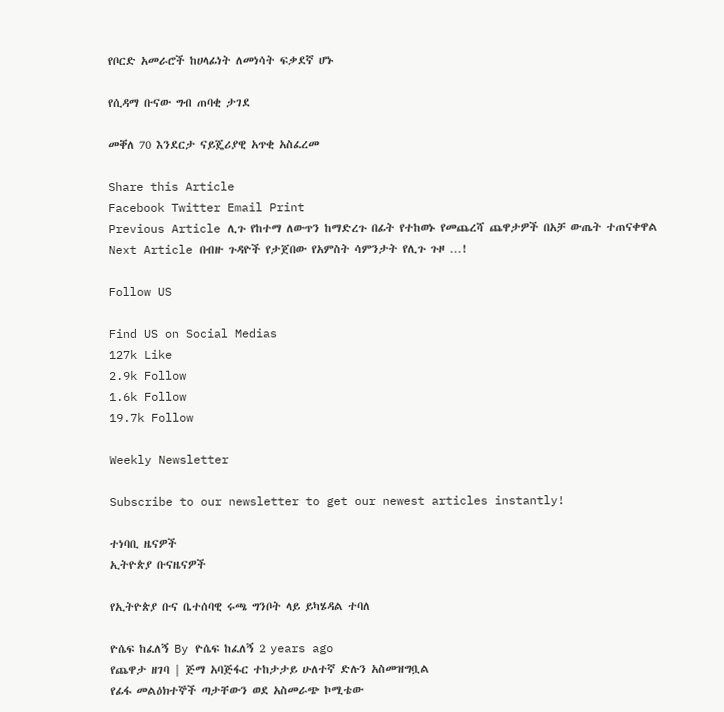የቦርድ አመራሮች ከሀላፊነት ለመነሳት ፍቃደኛ ሆኑ

የሲዳማ ቡናው ግብ ጠባቂ ታገደ

መቐለ 70 እንደርታ ናይጄሪያዊ አጥቂ አስፈረመ

Share this Article
Facebook Twitter Email Print
Previous Article ሊጉ የከተማ ለውጥን ከማድረጉ በፊት የተከወኑ የመጨረሻ ጨዋታዎች በአቻ ውጤት ተጠናቀዋል
Next Article በብዙ ጉዳዮች የታጀበው የአምስት ሳምንታት የሊጉ ጉዞ …!

Follow US

Find US on Social Medias
127k Like
2.9k Follow
1.6k Follow
19.7k Follow

Weekly Newsletter

Subscribe to our newsletter to get our newest articles instantly!

ተነባቢ ዜናዎች
ኢትዮጵያ ቡናዜናዎች

የኢትዮጵያ ቡና ቤተሰባዊ ሩጫ ግንቦት ላይ ይካሄዳል ተባለ

ዮሴፍ ከፈለኝ By ዮሴፍ ከፈለኝ 2 years ago
የጨዋታ ዘገባ | ጅማ አባጅፋር ተከታታይ ሁለተኛ ድሉን አስመዝግቧል
የፊፋ መልዕክተኞች ጣታቸውን ወደ አስመራጭ ኮሚቴው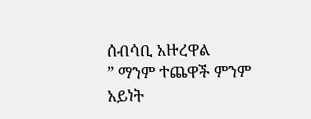ሰብሳቢ አዙረዋል
” ማንም ተጨዋች ምንም አይነት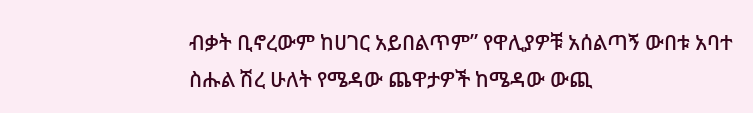ብቃት ቢኖረውም ከሀገር አይበልጥም” የዋሊያዎቹ አሰልጣኝ ውበቱ አባተ
ስሑል ሽረ ሁለት የሜዳው ጨዋታዎች ከሜዳው ውጪ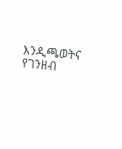እንዲጫወትና የገንዘብ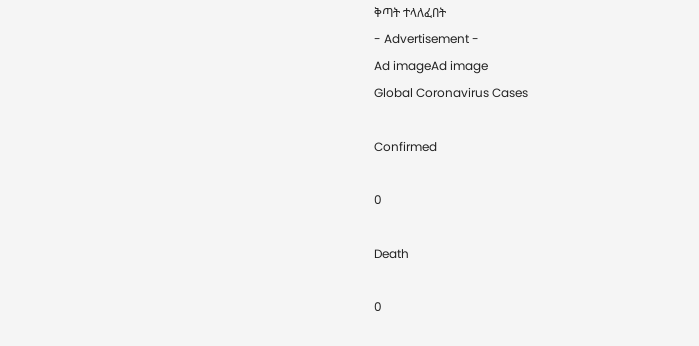ቅጣት ተላለፈበት
- Advertisement -
Ad imageAd image
Global Coronavirus Cases

Confirmed

0

Death

0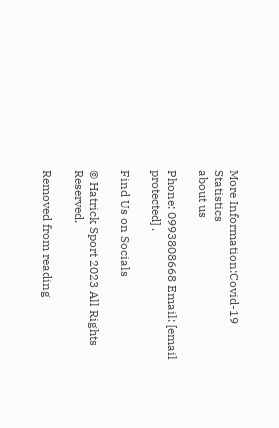More Information:Covid-19 Statistics
about us

Phone: 0993808668 Email: [email protected] .

Find Us on Socials

© Hatrick Sport 2023 All Rights Reserved.

Removed from reading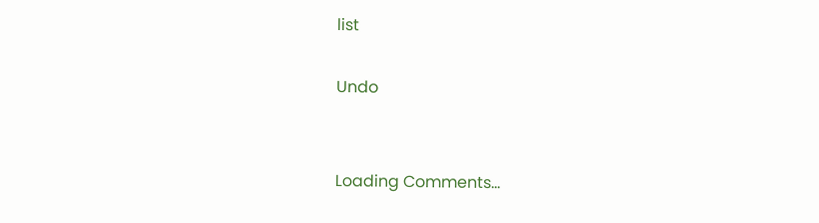list

Undo


Loading Comments...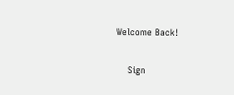Welcome Back!

    Sign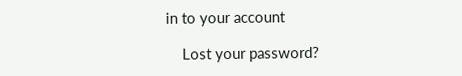in to your account

    Lost your password?